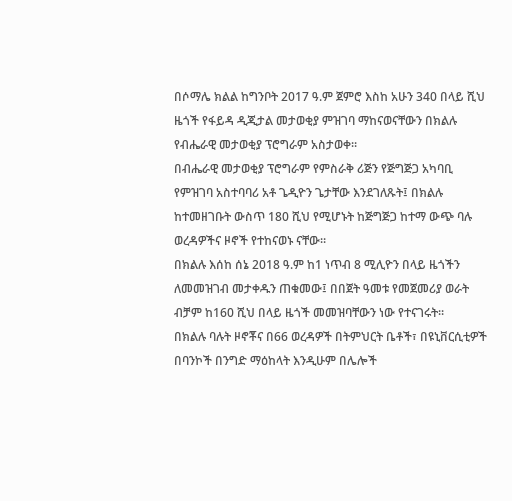በሶማሌ ክልል ከግንቦት 2017 ዓ.ም ጀምሮ እስከ አሁን 340 በላይ ሺህ ዜጎች የፋይዳ ዲጂታል መታወቂያ ምዝገባ ማከናወናቸውን በክልሉ የብሔራዊ መታወቂያ ፕሮግራም አስታወቀ።
በብሔራዊ መታወቂያ ፕሮግራም የምስራቅ ሪጅን የጅግጅጋ አካባቢ የምዝገባ አስተባባሪ አቶ ጌዲዮን ጌታቸው እንደገለጹት፤ በክልሉ ከተመዘገቡት ውስጥ 180 ሺህ የሚሆኑት ከጅግጅጋ ከተማ ውጭ ባሉ ወረዳዎችና ዞኖች የተከናወኑ ናቸው።
በክልሉ እሰከ ሰኔ 2018 ዓ.ም ከ1 ነጥብ 8 ሚሊዮን በላይ ዜጎችን ለመመዝገብ መታቀዱን ጠቁመው፤ በበጀት ዓመቱ የመጀመሪያ ወራት ብቻም ከ160 ሺህ በላይ ዜጎች መመዝባቸውን ነው የተናገሩት።
በክልሉ ባሉት ዞኖቾና በ66 ወረዳዎች በትምህርት ቤቶች፣ በዩኒቨርሲቲዎች በባንኮች በንግድ ማዕከላት እንዲሁም በሌሎች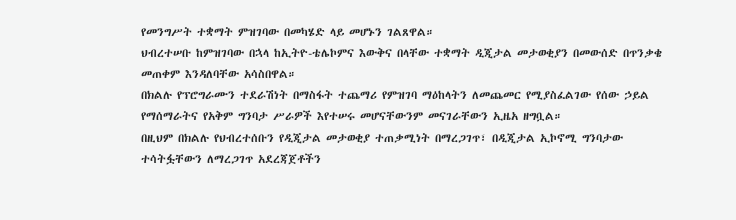የመንግሥት ተቋማት ምዝገባው በመካሄድ ላይ መሆኑን ገልጸዋል።
ህብረተሠቡ ከምዝገባው በኋላ ከኢትዮ-ቴሌኮምና እውቅና በላቸው ተቋማት ዲጂታል መታወቂያን በመውሰድ በጥንቃቄ መጠቀም እንዳለባቸው አሳስበዋል።
በክልሉ የፕሮግራሙን ተደራሽነት በማስፋት ተጨማሪ የምዝገባ ማዕከላትን ለመጨመር የሚያስፈልገው የሰው ኃይል የማሰማራትና የአቅም ግንባታ ሥራዎች እየተሠሩ መሆናቸውንም መናገራቸውን ኢዜአ ዘግቧል።
በዚህም በክልሉ የህብረተሰቡን የዲጂታል መታወቂያ ተጠቃሚነት በማረጋገጥ፣ በዲጂታል ኢኮኖሚ ግንባታው ተሳትፏቸውን ለማረጋገጥ አደረጃጀቶችን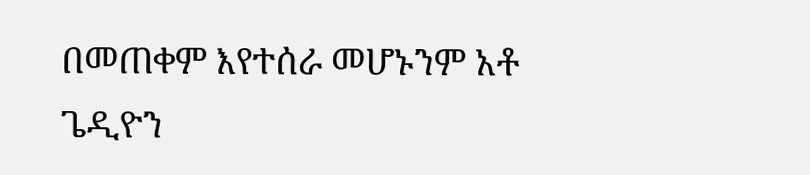በመጠቀም እየተሰራ መሆኑንም አቶ ጌዲዮን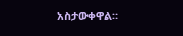አስታውቀዋል።